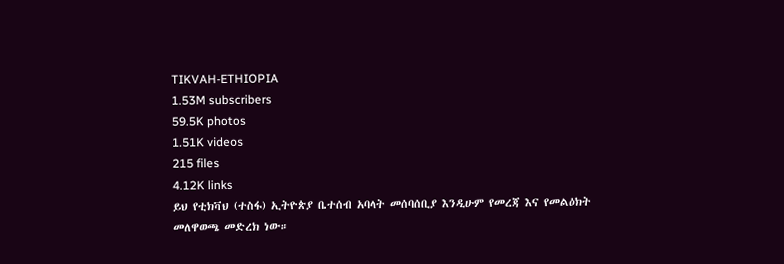TIKVAH-ETHIOPIA
1.53M subscribers
59.5K photos
1.51K videos
215 files
4.12K links
ይህ የቲክቫህ (ተስፋ) ኢትዮጵያ ቤተሰብ አባላት መሰባሰቢያ እንዲሁም የመረጃ እና የመልዕክት መለዋወጫ መድረክ ነው።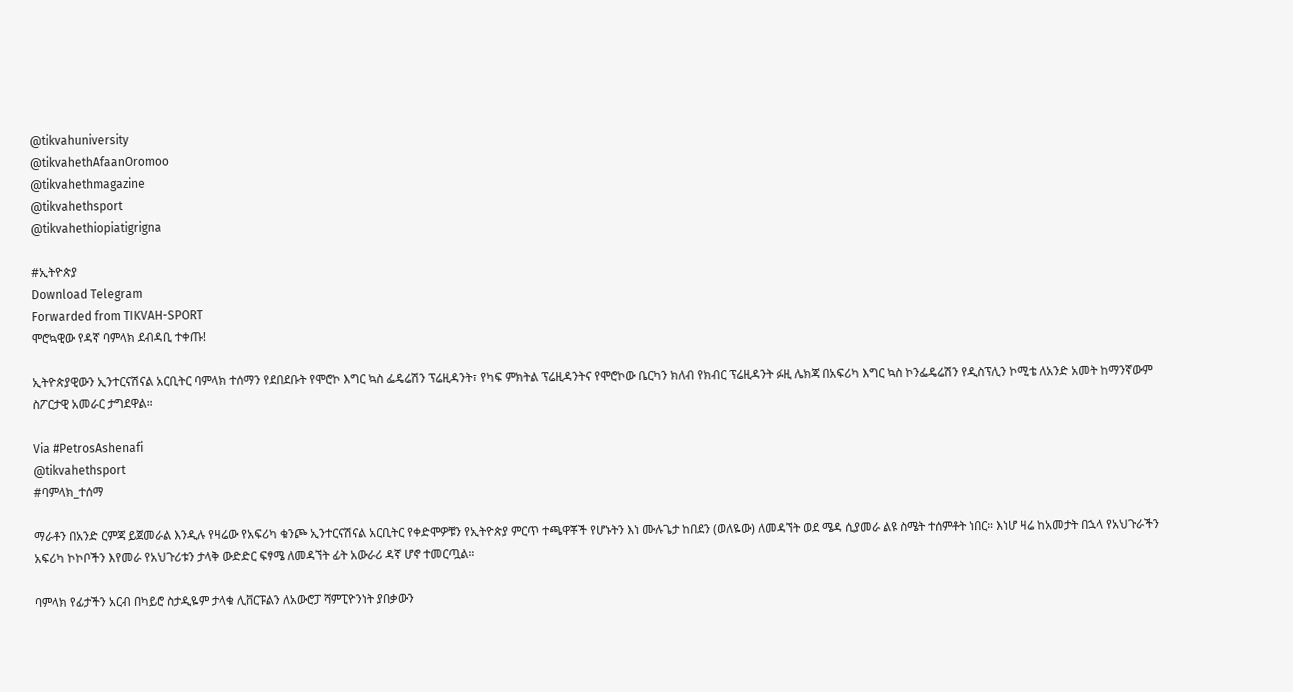@tikvahuniversity
@tikvahethAfaanOromoo
@tikvahethmagazine
@tikvahethsport
@tikvahethiopiatigrigna

#ኢትዮጵያ
Download Telegram
Forwarded from TIKVAH-SPORT
ሞሮኳዊው የዳኛ ባምላክ ደብዳቢ ተቀጡ!

ኢትዮጵያዊውን ኢንተርናሽናል አርቢትር ባምላክ ተሰማን የደበደቡት የሞሮኮ እግር ኳስ ፌዴሬሽን ፕሬዚዳንት፣ የካፍ ምክትል ፕሬዚዳንትና የሞሮኮው ቤርካን ክለብ የክብር ፕሬዚዳንት ፉዚ ሌክጃ በአፍሪካ እግር ኳስ ኮንፌዴሬሽን የዲስፕሊን ኮሚቴ ለአንድ አመት ከማንኛውም ስፖርታዊ አመራር ታግደዋል።

Via #PetrosAshenafi
@tikvahethsport
#ባምላክ_ተሰማ

ማራቶን በአንድ ርምጃ ይጀመራል እንዲሉ የዛሬው የአፍሪካ ቁንጮ ኢንተርናሽናል አርቢትር የቀድሞዎቹን የኢትዮጵያ ምርጥ ተጫዋቾች የሆኑትን እነ ሙሉጌታ ከበደን (ወለዬው) ለመዳኘት ወደ ሜዳ ሲያመራ ልዩ ስሜት ተሰምቶት ነበር። እነሆ ዛሬ ከአመታት በኋላ የአህጉራችን አፍሪካ ኮኮቦችን እየመራ የአህጉሪቱን ታላቅ ውድድር ፍፃሜ ለመዳኘት ፊት አውራሪ ዳኛ ሆኖ ተመርጧል።

ባምላክ የፊታችን አርብ በካይሮ ስታዲዬም ታላቁ ሊቨርፑልን ለአውሮፓ ሻምፒዮንነት ያበቃውን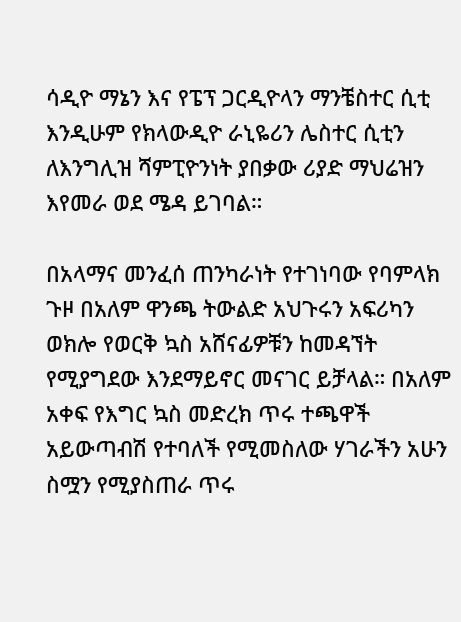ሳዲዮ ማኔን እና የፔፕ ጋርዲዮላን ማንቼስተር ሲቲ እንዲሁም የክላውዲዮ ራኒዬሪን ሌስተር ሲቲን ለእንግሊዝ ሻምፒዮንነት ያበቃው ሪያድ ማህሬዝን እየመራ ወደ ሜዳ ይገባል።

በአላማና መንፈሰ ጠንካራነት የተገነባው የባምላክ ጉዞ በአለም ዋንጫ ትውልድ አህጉሩን አፍሪካን ወክሎ የወርቅ ኳስ አሸናፊዎቹን ከመዳኘት የሚያግደው እንደማይኖር መናገር ይቻላል። በአለም አቀፍ የእግር ኳስ መድረክ ጥሩ ተጫዋች አይውጣብሽ የተባለች የሚመስለው ሃገራችን አሁን ስሟን የሚያስጠራ ጥሩ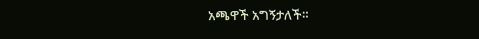አጫዋች አግኝታለች።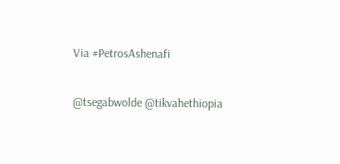Via #PetrosAshenafi

@tsegabwolde @tikvahethiopia